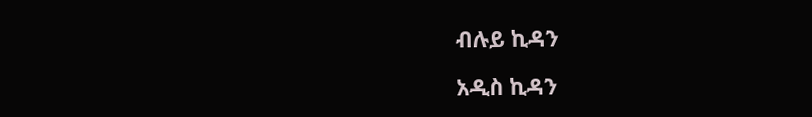ብሉይ ኪዳን

አዲስ ኪዳን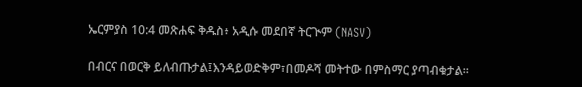ኤርምያስ 10:4 መጽሐፍ ቅዱስ፥ አዲሱ መደበኛ ትርጒም (NASV)

በብርና በወርቅ ይለብጡታል፤እንዳይወድቅም፣በመዶሻ መትተው በምስማር ያጣብቁታል።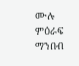ሙሉ ምዕራፍ ማንበብ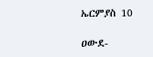ኤርምያስ 10

ዐውደ-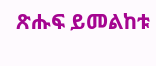ጽሑፍ ይመልከቱ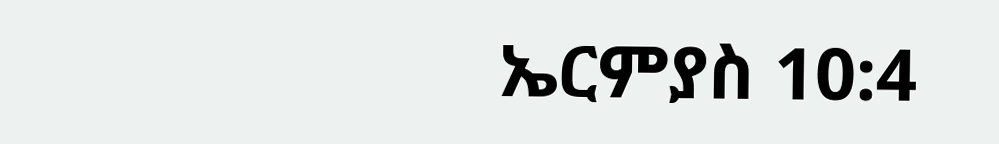ኤርምያስ 10:4